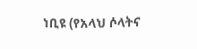ነቢዩ (የአላህ ሶላትና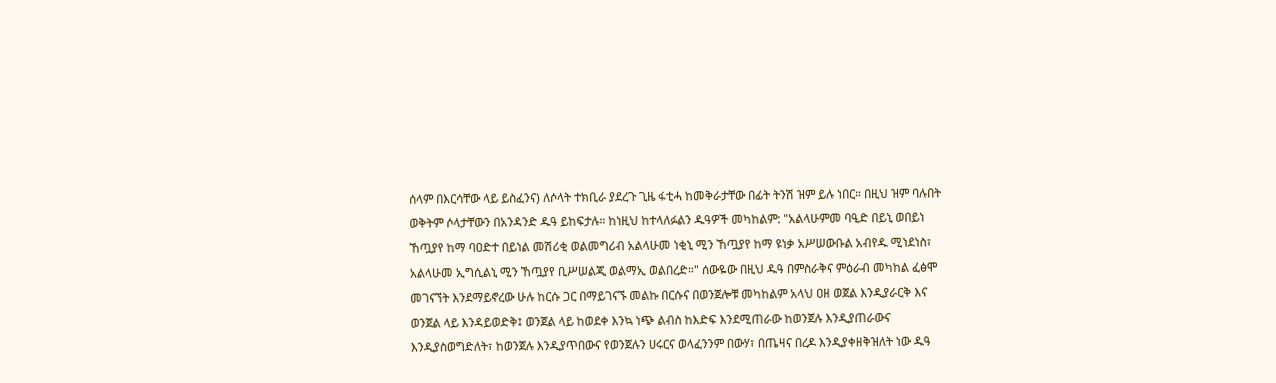ሰላም በእርሳቸው ላይ ይስፈንና) ለሶላት ተክቢራ ያደረጉ ጊዜ ፋቲሓ ከመቅራታቸው በፊት ትንሽ ዝም ይሉ ነበር። በዚህ ዝም ባሉበት ወቅትም ሶላታቸውን በአንዳንድ ዱዓ ይከፍታሉ። ከነዚህ ከተላለፉልን ዱዓዎች መካከልም: "አልላሁምመ ባዒድ በይኒ ወበይነ ኸጧያየ ከማ ባዐድተ በይነል መሽሪቂ ወልመግሪብ አልላሁመ ነቂኒ ሚን ኸጧያየ ከማ ዩነቃ አሥሠውቡል አብየዱ ሚነደነስ፣ አልላሁመ ኢግሲልኒ ሚን ኸጧያየ ቢሥሠልጂ ወልማኢ ወልበረድ።" ሰውዬው በዚህ ዱዓ በምስራቅና ምዕራብ መካከል ፈፅሞ መገናኘት እንደማይኖረው ሁሉ ከርሱ ጋር በማይገናኙ መልኩ በርሱና በወንጀሎቹ መካከልም አላህ ዐዘ ወጀል እንዲያራርቅ እና ወንጀል ላይ እንዳይወድቅ፤ ወንጀል ላይ ከወደቀ እንኳ ነጭ ልብስ ከእድፍ እንደሚጠራው ከወንጀሉ እንዲያጠራውና እንዲያስወግድለት፣ ከወንጀሉ እንዲያጥበውና የወንጀሉን ሀሩርና ወላፈንንም በውሃ፣ በጤዛና በረዶ እንዲያቀዘቅዝለት ነው ዱዓ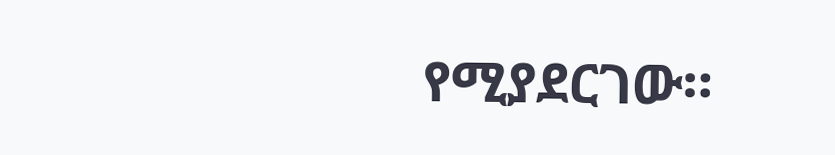የሚያደርገው።